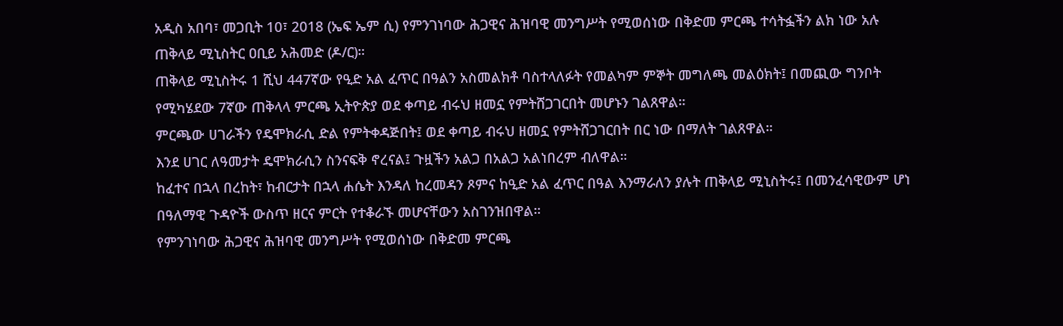አዲስ አበባ፣ መጋቢት 10፣ 2018 (ኤፍ ኤም ሲ) የምንገነባው ሕጋዊና ሕዝባዊ መንግሥት የሚወሰነው በቅድመ ምርጫ ተሳትፏችን ልክ ነው አሉ ጠቅላይ ሚኒስትር ዐቢይ አሕመድ (ዶ/ር)።
ጠቅላይ ሚኒስትሩ 1 ሺህ 447ኛው የዒድ አል ፈጥር በዓልን አስመልክቶ ባስተላለፉት የመልካም ምኞት መግለጫ መልዕክት፤ በመጪው ግንቦት የሚካሄደው 7ኛው ጠቅላላ ምርጫ ኢትዮጵያ ወደ ቀጣይ ብሩህ ዘመኗ የምትሸጋገርበት መሆኑን ገልጸዋል።
ምርጫው ሀገራችን የዴሞክራሲ ድል የምትቀዳጅበት፤ ወደ ቀጣይ ብሩህ ዘመኗ የምትሸጋገርበት በር ነው በማለት ገልጸዋል።
እንደ ሀገር ለዓመታት ዴሞክራሲን ስንናፍቅ ኖረናል፤ ጉዟችን አልጋ በአልጋ አልነበረም ብለዋል።
ከፈተና በኋላ በረከት፣ ከብርታት በኋላ ሐሴት እንዳለ ከረመዳን ጾምና ከዒድ አል ፈጥር በዓል እንማራለን ያሉት ጠቅላይ ሚኒስትሩ፤ በመንፈሳዊውም ሆነ በዓለማዊ ጉዳዮች ውስጥ ዘርና ምርት የተቆራኙ መሆናቸውን አስገንዝበዋል።
የምንገነባው ሕጋዊና ሕዝባዊ መንግሥት የሚወሰነው በቅድመ ምርጫ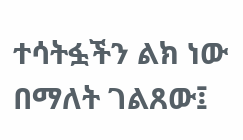ተሳትፏችን ልክ ነው በማለት ገልጸው፤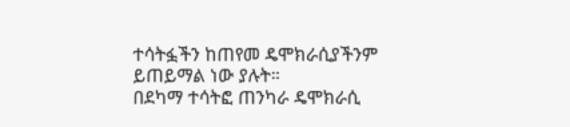ተሳትፏችን ከጠየመ ዴሞክራሲያችንም ይጠይማል ነው ያሉት።
በደካማ ተሳትፎ ጠንካራ ዴሞክራሲ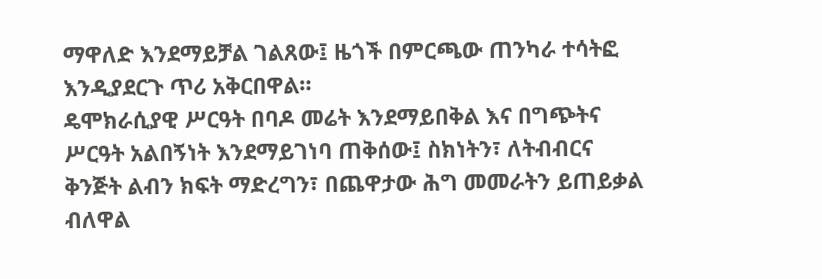ማዋለድ እንደማይቻል ገልጸው፤ ዜጎች በምርጫው ጠንካራ ተሳትፎ እንዲያደርጉ ጥሪ አቅርበዋል።
ዴሞክራሲያዊ ሥርዓት በባዶ መሬት እንደማይበቅል እና በግጭትና ሥርዓት አልበኝነት እንደማይገነባ ጠቅሰው፤ ስክነትን፣ ለትብብርና ቅንጅት ልብን ክፍት ማድረግን፣ በጨዋታው ሕግ መመራትን ይጠይቃል ብለዋል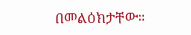በመልዕክታቸው።